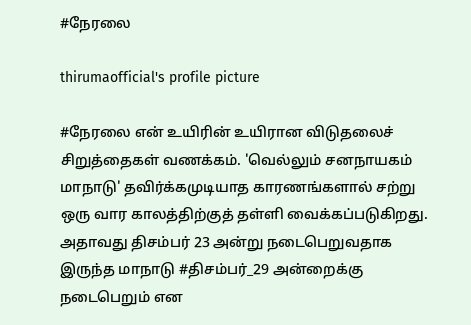#நேரலை

thirumaofficial's profile picture

#நேரலை என் உயிரின் உயிரான விடுதலைச் சிறுத்தைகள் வணக்கம். 'வெல்லும் சனநாயகம் மாநாடு' தவிர்க்கமுடியாத காரணங்களால் சற்று ஒரு வார காலத்திற்குத் தள்ளி வைக்கப்படுகிறது. அதாவது திசம்பர் 23 அன்று நடைபெறுவதாக இருந்த மாநாடு #திசம்பர்_29 அன்றைக்கு நடைபெறும் என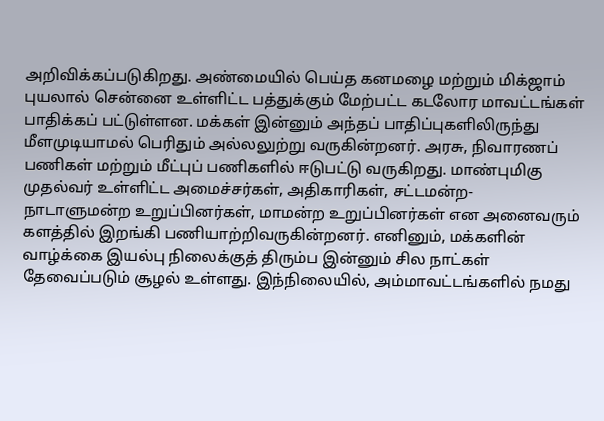அறிவிக்கப்படுகிறது. அண்மையில் பெய்த கனமழை மற்றும் மிக்ஜாம் புயலால் சென்னை உள்ளிட்ட பத்துக்கும் மேற்பட்ட கடலோர மாவட்டங்கள் பாதிக்கப் பட்டுள்ளன. மக்கள் இன்னும் அந்தப் பாதிப்புகளிலிருந்து மீளமுடியாமல் பெரிதும் அல்லலுற்று வருகின்றனர். அரசு, நிவாரணப் பணிகள் மற்றும் மீட்புப் பணிகளில் ஈடுபட்டு வருகிறது. மாண்புமிகு முதல்வர் உள்ளிட்ட அமைச்சர்கள், அதிகாரிகள், சட்டமன்ற- நாடாளுமன்ற உறுப்பினர்கள், மாமன்ற உறுப்பினர்கள் என அனைவரும் களத்தில் இறங்கி பணியாற்றிவருகின்றனர். எனினும், மக்களின் வாழ்க்கை இயல்பு நிலைக்குத் திரும்ப இன்னும் சில நாட்கள் தேவைப்படும் சூழல் உள்ளது. இந்நிலையில், அம்மாவட்டங்களில் நமது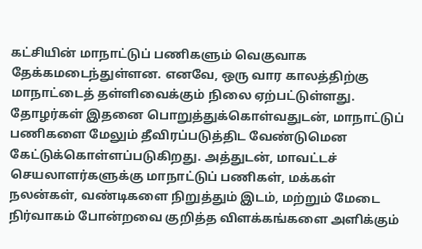கட்சியின் மாநாட்டுப் பணிகளும் வெகுவாக தேக்கமடைந்துள்ளன. எனவே, ஒரு வார காலத்திற்கு மாநாட்டைத் தள்ளிவைக்கும் நிலை ஏற்பட்டுள்ளது. தோழர்கள் இதனை பொறுத்துக்கொள்வதுடன், மாநாட்டுப் பணிகளை மேலும் தீவிரப்படுத்திட வேண்டுமென கேட்டுக்கொள்ளப்படுகிறது. அத்துடன், மாவட்டச் செயலாளர்களுக்கு மாநாட்டுப் பணிகள், மக்கள் நலன்கள், வண்டிகளை நிறுத்தும் இடம், மற்றும் மேடை நிர்வாகம் போன்றவை குறித்த விளக்கங்களை அளிக்கும்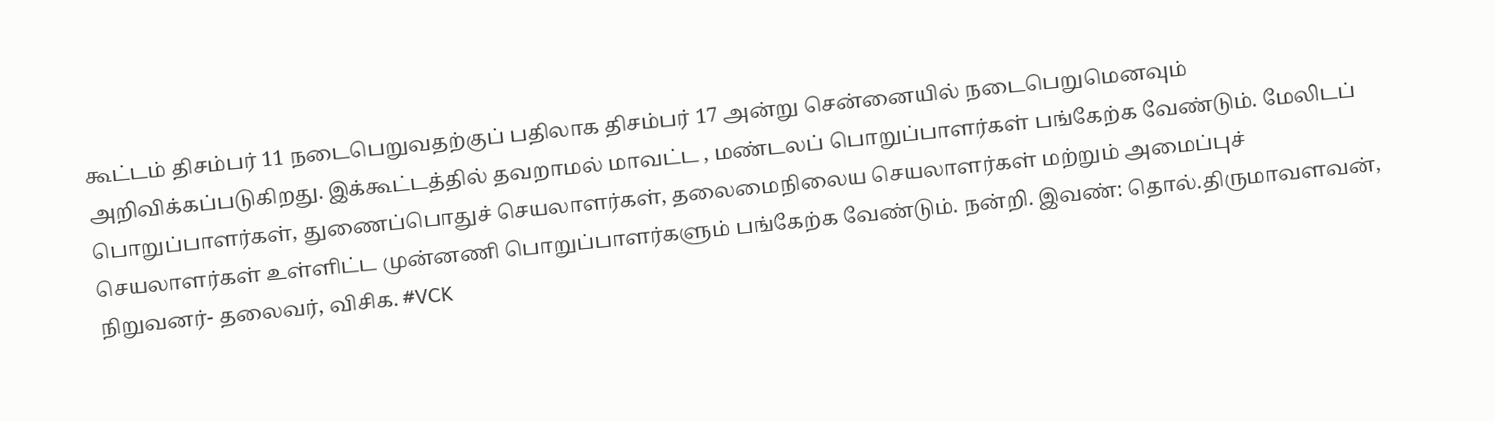கூட்டம் திசம்பர் 11 நடைபெறுவதற்குப் பதிலாக திசம்பர் 17 அன்று சென்னையில் நடைபெறுமெனவும் அறிவிக்கப்படுகிறது. இக்கூட்டத்தில் தவறாமல் மாவட்ட , மண்டலப் பொறுப்பாளர்கள் பங்கேற்க வேண்டும். மேலிடப் பொறுப்பாளர்கள், துணைப்பொதுச் செயலாளர்கள், தலைமைநிலைய செயலாளர்கள் மற்றும் அமைப்புச் செயலாளர்கள் உள்ளிட்ட முன்னணி பொறுப்பாளர்களும் பங்கேற்க வேண்டும். நன்றி. இவண்: தொல்.திருமாவளவன், நிறுவனர்- தலைவர், விசிக. #VCK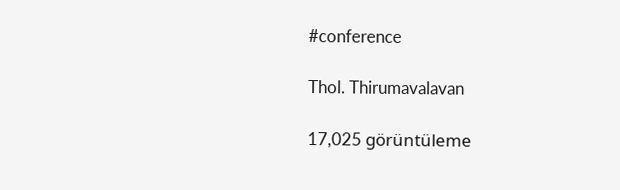#conference

Thol. Thirumavalavan

17,025 görüntüleme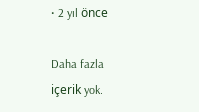• 2 yıl önce

Daha fazla içerik yok.